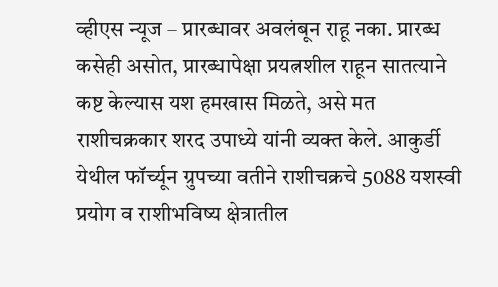व्हीएस न्यूज – प्रारब्धावर अवलंबून राहू नका. प्रारब्ध कसेही असोत, प्रारब्धापेक्षा प्रयत्नशील राहून सातत्याने कष्ट केल्यास यश हमखास मिळते, असे मत राशीचक्रकार शरद उपाध्ये यांनी व्यक्त केले. आकुर्डी येथील फॉर्च्यून ग्रुपच्या वतीने राशीचक्रचे 5088 यशस्वी प्रयोग व राशीभविष्य क्षेत्रातील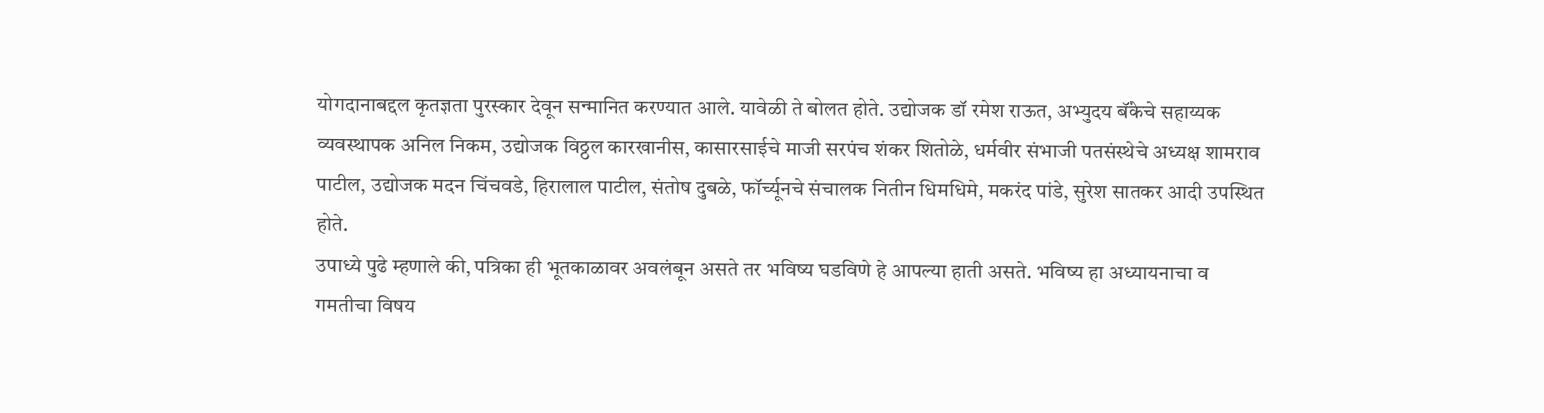योगदानाबद्दल कृतज्ञता पुरस्कार देवून सन्मानित करण्यात आले. यावेळी ते बोलत होते. उद्योजक डॉ रमेश राऊत, अभ्युदय बॅंकेचे सहाय्यक व्यवस्थापक अनिल निकम, उद्योजक विठ्ठल कारखानीस, कासारसाईचे माजी सरपंच शंकर शितोळे, धर्मवीर संभाजी पतसंस्थेचे अध्यक्ष शामराव पाटील, उद्योजक मदन चिंचवडे, हिरालाल पाटील, संतोष दुबळे, फॉर्च्यूनचे संचालक नितीन धिमधिमे, मकरंद पांडे, सुरेश सातकर आदी उपस्थित होते.
उपाध्ये पुढे म्हणाले की, पत्रिका ही भूतकाळावर अवलंबून असते तर भविष्य घडविणे हे आपल्या हाती असते. भविष्य हा अध्यायनाचा व गमतीचा विषय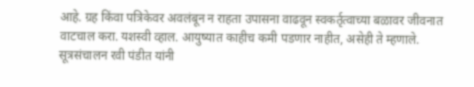आहे. ग्रह किंवा पत्रिकेवर अवलंबून न राहता उपासना वाढवून स्वकर्तृत्वाच्या बळावर जीवनात वाटचाल करा. यशस्वी व्हाल. आयुष्यात काहीच कमी पडणार नाहीत, असेही ते म्हणाले. सूत्रसंचालन रवी पंडीत यांनी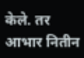केले. तर आभार नितीन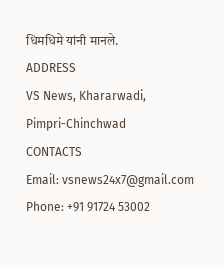धिमधिमे यांनी मानले.
ADDRESS
VS News, Khararwadi,
Pimpri-Chinchwad
CONTACTS
Email: vsnews24x7@gmail.com
Phone: +91 91724 53002